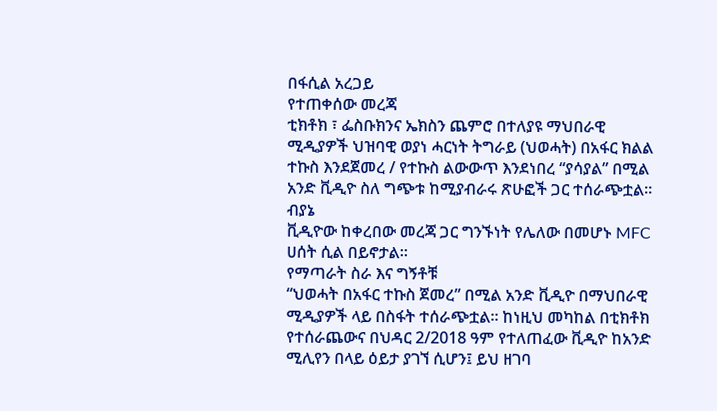በፋሲል አረጋይ
የተጠቀሰው መረጃ
ቲክቶክ ፣ ፌስቡክንና ኤክስን ጨምሮ በተለያዩ ማህበራዊ ሚዲያዎች ህዝባዊ ወያነ ሓርነት ትግራይ (ህወሓት) በአፋር ክልል ተኩስ እንደጀመረ / የተኩስ ልውውጥ እንደነበረ “ያሳያል” በሚል አንድ ቪዲዮ ስለ ግጭቱ ከሚያብራሩ ጽሁፎች ጋር ተሰራጭቷል።
ብያኔ
ቪዲዮው ከቀረበው መረጃ ጋር ግንኙነት የሌለው በመሆኑ MFC ሀሰት ሲል በይኖታል።
የማጣራት ስራ እና ግኝቶቹ
“ህወሓት በአፋር ተኩስ ጀመረ” በሚል አንድ ቪዲዮ በማህበራዊ ሚዲያዎች ላይ በስፋት ተሰራጭቷል፡፡ ከነዚህ መካከል በቲክቶክ የተሰራጨውና በህዳር 2/2018 ዓም የተለጠፈው ቪዲዮ ከአንድ ሚሊየን በላይ ዕይታ ያገኘ ሲሆን፤ ይህ ዘገባ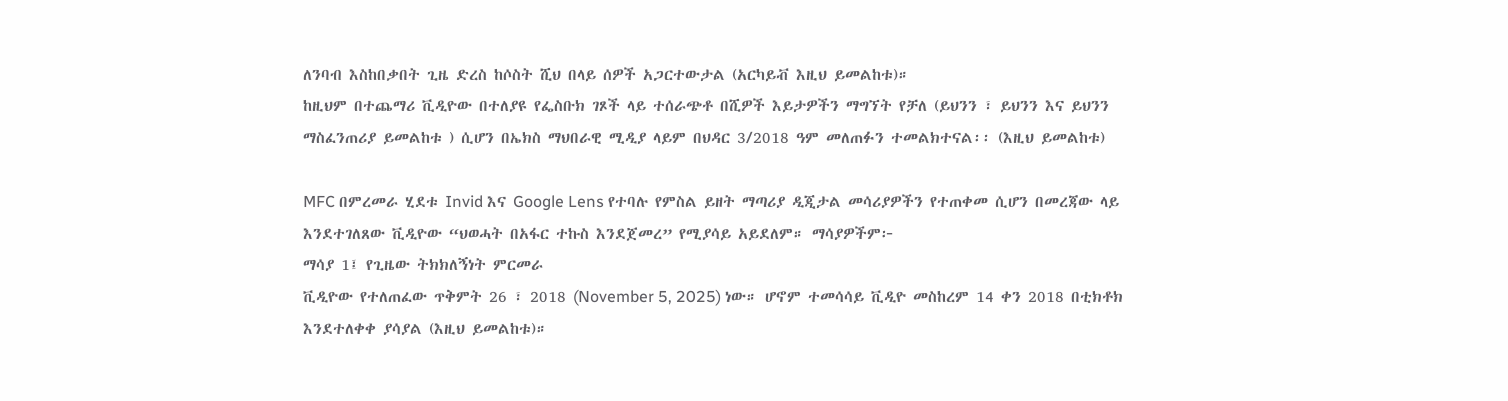ለንባብ እስከበቃበት ጊዜ ድረስ ከሶስት ሺህ በላይ ሰዎች አጋርተውታል (አርካይቭ እዚህ ይመልከቱ)።
ከዚህም በተጨማሪ ቪዲዮው በተለያዩ የፌስቡክ ገጾች ላይ ተሰራጭቶ በሺዎች እይታዎችን ማግኘት የቻለ (ይህንን ፣ ይህንን እና ይህንን ማስፈንጠሪያ ይመልከቱ ) ሲሆን በኤክስ ማህበራዊ ሚዲያ ላይም በህዳር 3/2018 ዓም መለጠፉን ተመልክተናል፡፡ (እዚህ ይመልከቱ)

MFC በምረመራ ሂደቱ Invid እና Google Lens የተባሉ የምስል ይዘት ማጣሪያ ዲጂታል መሳሪያዎችን የተጠቀመ ሲሆን በመረጃው ላይ እንደተገለጸው ቪዲዮው “ህወሓት በአፋር ተኩስ እንደጀመረ” የሚያሳይ አይደለም። ማሳያዎችም፦
ማሳያ 1፤ የጊዜው ትክክለኝነት ምርመራ
ቪዲዮው የተለጠፈው ጥቅምት 26 ፣ 2018 (November 5, 2025) ነው። ሆኖም ተመሳሳይ ቪዲዮ መስከረም 14 ቀን 2018 በቲክቶክ እንደተለቀቀ ያሳያል (እዚህ ይመልከቱ)።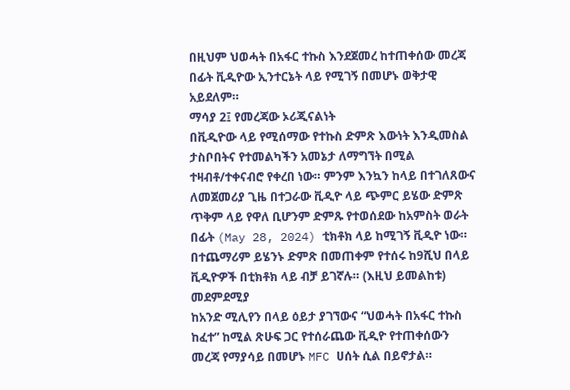በዚህም ህወሓት በአፋር ተኩስ እንደጀመረ ከተጠቀሰው መረጃ በፊት ቪዲዮው ኢንተርኔት ላይ የሚገኝ በመሆኑ ወቅታዊ አይደለም።
ማሳያ 2፤ የመረጃው ኦሪጂናልነት
በቪዲዮው ላይ የሚሰማው የተኩስ ድምጽ እውነት እንዲመስል ታስቦበትና የተመልካችን አመኔታ ለማግኘት በሚል ተዛብቶ/ተቀናብሮ የቀረበ ነው። ምንም እንኳን ከላይ በተገለጸውና ለመጀመሪያ ጊዜ በተጋራው ቪዲዮ ላይ ጭምር ይሄው ድምጽ ጥቅም ላይ የዋለ ቢሆንም ድምጹ የተወሰደው ከአምስት ወራት በፊት (May 28, 2024) ቲክቶክ ላይ ከሚገኝ ቪዲዮ ነው። በተጨማሪም ይሄንኑ ድምጽ በመጠቀም የተሰሩ ከ9ሺህ በላይ ቪዲዮዎች በቲክቶክ ላይ ብቻ ይገኛሉ። (እዚህ ይመልከቱ)
መደምደሚያ
ከአንድ ሚሊየን በላይ ዕይታ ያገኘውና “ህወሓት በአፋር ተኩስ ከፈተ” ከሚል ጽሁፍ ጋር የተሰራጨው ቪዲዮ የተጠቀሰውን መረጃ የማያሳይ በመሆኑ MFC ሀሰት ሲል በይኖታል።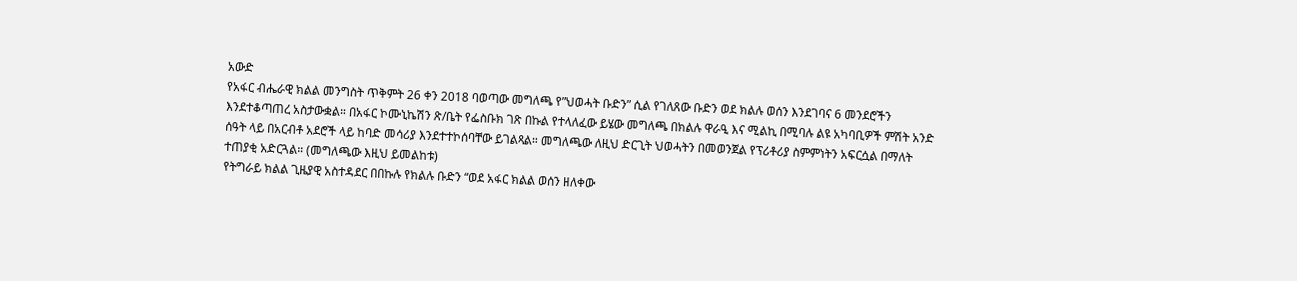አውድ
የአፋር ብሔራዊ ክልል መንግስት ጥቅምት 26 ቀን 2018 ባወጣው መግለጫ የ”ህወሓት ቡድን” ሲል የገለጸው ቡድን ወደ ክልሉ ወሰን እንደገባና 6 መንደሮችን እንደተቆጣጠረ አስታውቋል። በአፋር ኮሙኒኬሽን ጽ/ቤት የፌስቡክ ገጽ በኩል የተላለፈው ይሄው መግለጫ በክልሉ ዋራዒ እና ሚልኪ በሚባሉ ልዩ አካባቢዎች ምሽት አንድ ሰዓት ላይ በአርብቶ አደሮች ላይ ከባድ መሳሪያ እንደተተኮሰባቸው ይገልጻል። መግለጫው ለዚህ ድርጊት ህወሓትን በመወንጀል የፕሪቶሪያ ስምምነትን አፍርሷል በማለት ተጠያቂ አድርጓል። (መግለጫው እዚህ ይመልከቱ)
የትግራይ ክልል ጊዜያዊ አስተዳደር በበኩሉ የክልሉ ቡድን “ወደ አፋር ክልል ወሰን ዘለቀው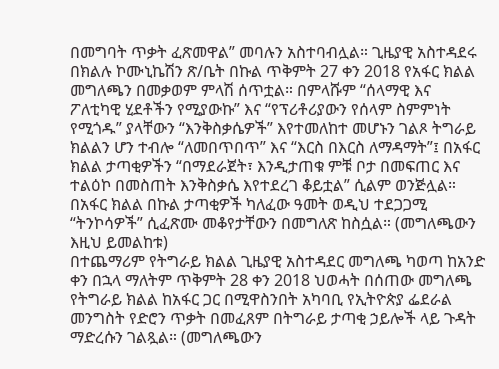በመግባት ጥቃት ፈጽመዋል” መባሉን አስተባብሏል። ጊዜያዊ አስተዳደሩ በክልሉ ኮሙኒኬሽን ጽ/ቤት በኩል ጥቅምት 27 ቀን 2018 የአፋር ክልል መግለጫን በመቃወም ምላሽ ሰጥቷል። በምላሹም “ሰላማዊ እና ፖለቲካዊ ሂደቶችን የሚያውኩ” እና “የፕሪቶሪያውን የሰላም ስምምነት የሚጎዱ” ያላቸውን “እንቅስቃሴዎች” እየተመለከተ መሆኑን ገልጾ ትግራይ ክልልን ሆን ተብሎ “ለመበጥበጥ” እና “እርስ በእርስ ለማዳማት”፤ በአፋር ክልል ታጣቂዎችን “በማደራጀት፣ እንዲታጠቁ ምቹ ቦታ በመፍጠር እና ተልዕኮ በመስጠት እንቅስቃሴ እየተደረገ ቆይቷል” ሲልም ወንጅሏል። በአፋር ክልል በኩል ታጣቂዎች ካለፈው ዓመት ወዲህ ተደጋጋሚ “ትንኮሳዎች” ሲፈጽሙ መቆየታቸውን በመግለጽ ከስሷል። (መግለጫውን እዚህ ይመልከቱ)
በተጨማሪም የትግራይ ክልል ጊዜያዊ አስተዳደር መግለጫ ካወጣ ከአንድ ቀን በኋላ ማለትም ጥቅምት 28 ቀን 2018 ህወሓት በሰጠው መግለጫ የትግራይ ክልል ከአፋር ጋር በሚዋስንበት አካባቢ የኢትዮጵያ ፌደራል መንግስት የድሮን ጥቃት በመፈጸም በትግራይ ታጣቂ ኃይሎች ላይ ጉዳት ማድረሱን ገልጿል። (መግለጫውን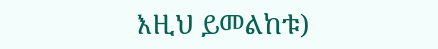እዚህ ይመልከቱ)